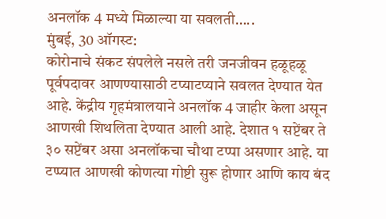अनलॉक 4 मध्ये मिळाल्या या सवलती…..
मुंबई, 30 ऑगस्ट:
कोरोनाचे संकट संपलेले नसले तरी जनजीवन हळूहळू पूर्वपदावर आणण्यासाठी टप्याटप्याने सवलत देण्यात येत आहे. केंद्रीय गृहमंत्रालयाने अनलॉक 4 जाहीर केला असून आणखी शिथलिता देण्यात आली आहे. देशात १ सप्टेंबर ते ३० सप्टेंबर असा अनलॉकचा चौथा टप्पा असणार आहे. या टप्प्यात आणखी कोणत्या गोष्टी सुरू होणार आणि काय बंद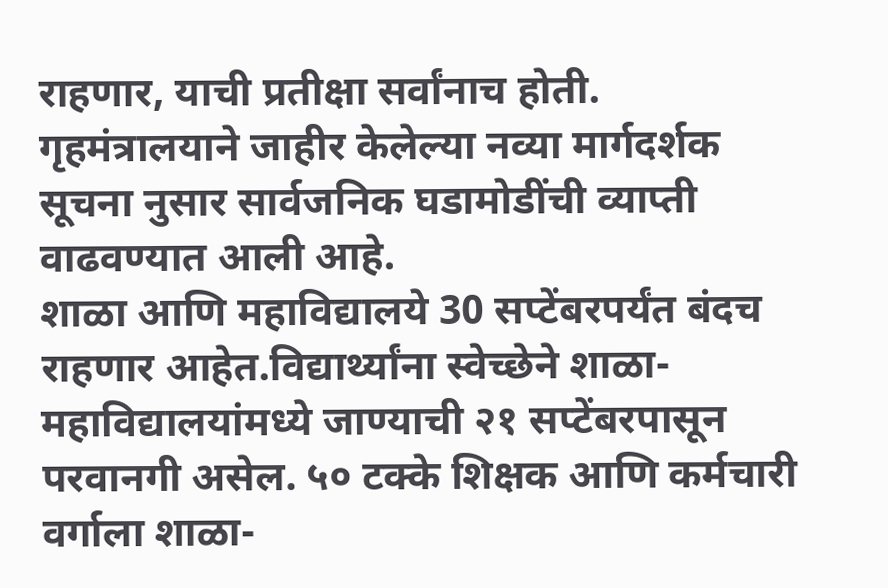राहणार, याची प्रतीक्षा सर्वांनाच होती.
गृहमंत्रालयाने जाहीर केलेल्या नव्या मार्गदर्शक सूचना नुसार सार्वजनिक घडामोडींची व्याप्ती वाढवण्यात आली आहे.
शाळा आणि महाविद्यालये 30 सप्टेंबरपर्यंत बंदच राहणार आहेत.विद्यार्थ्यांना स्वेच्छेने शाळा-
महाविद्यालयांमध्ये जाण्याची २१ सप्टेंबरपासून परवानगी असेल. ५० टक्के शिक्षक आणि कर्मचारी वर्गाला शाळा-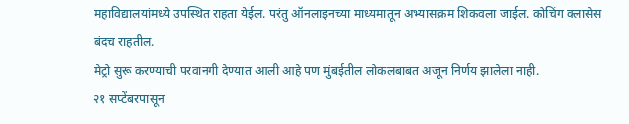महाविद्यालयांमध्ये उपस्थित राहता येईल. परंतु ऑनलाइनच्या माध्यमातून अभ्यासक्रम शिकवला जाईल. कोचिंग क्लासेस बंदच राहतील.
मेट्रो सुरू करण्याची परवानगी देण्यात आली आहे पण मुंबईतील लोकलबाबत अजून निर्णय झालेला नाही.
२१ सप्टेंबरपासून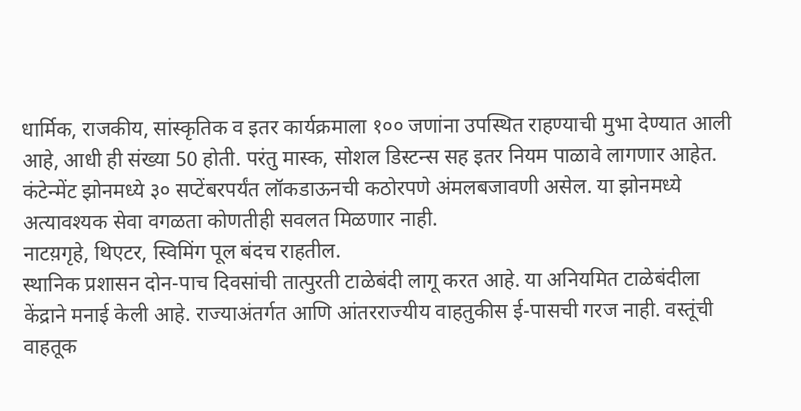धार्मिक, राजकीय, सांस्कृतिक व इतर कार्यक्रमाला १०० जणांना उपस्थित राहण्याची मुभा देण्यात आली आहे, आधी ही संख्या 50 होती. परंतु मास्क, सोशल डिस्टन्स सह इतर नियम पाळावे लागणार आहेत.
कंटेन्मेंट झोनमध्ये ३० सप्टेंबरपर्यंत लॉकडाऊनची कठोरपणे अंमलबजावणी असेल. या झोनमध्ये अत्यावश्यक सेवा वगळता कोणतीही सवलत मिळणार नाही.
नाटय़गृहे, थिएटर, स्विमिंग पूल बंदच राहतील.
स्थानिक प्रशासन दोन-पाच दिवसांची तात्पुरती टाळेबंदी लागू करत आहे. या अनियमित टाळेबंदीला केंद्राने मनाई केली आहे. राज्याअंतर्गत आणि आंतरराज्यीय वाहतुकीस ई-पासची गरज नाही. वस्तूंची वाहतूक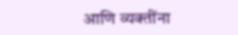आणि व्यक्तींना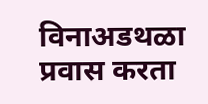विनाअडथळा प्रवास करता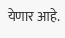येणार आहे.